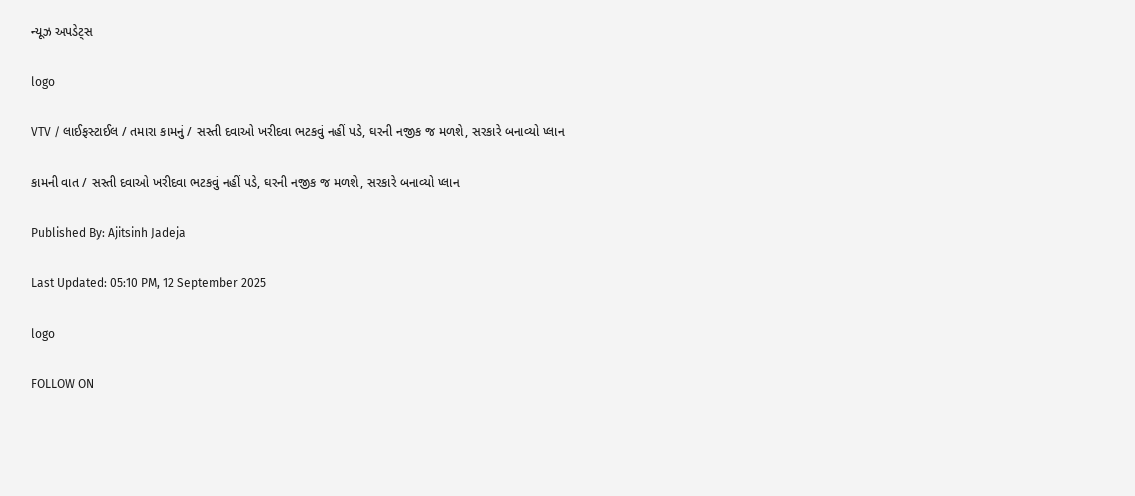ન્યૂઝ અપડેટ્સ

logo

VTV / લાઈફસ્ટાઈલ / તમારા કામનું / સસ્તી દવાઓ ખરીદવા ભટકવું નહીં પડે, ઘરની નજીક જ મળશે, સરકારે બનાવ્યો પ્લાન

કામની વાત / સસ્તી દવાઓ ખરીદવા ભટકવું નહીં પડે, ઘરની નજીક જ મળશે, સરકારે બનાવ્યો પ્લાન

Published By: Ajitsinh Jadeja

Last Updated: 05:10 PM, 12 September 2025

logo

FOLLOW ON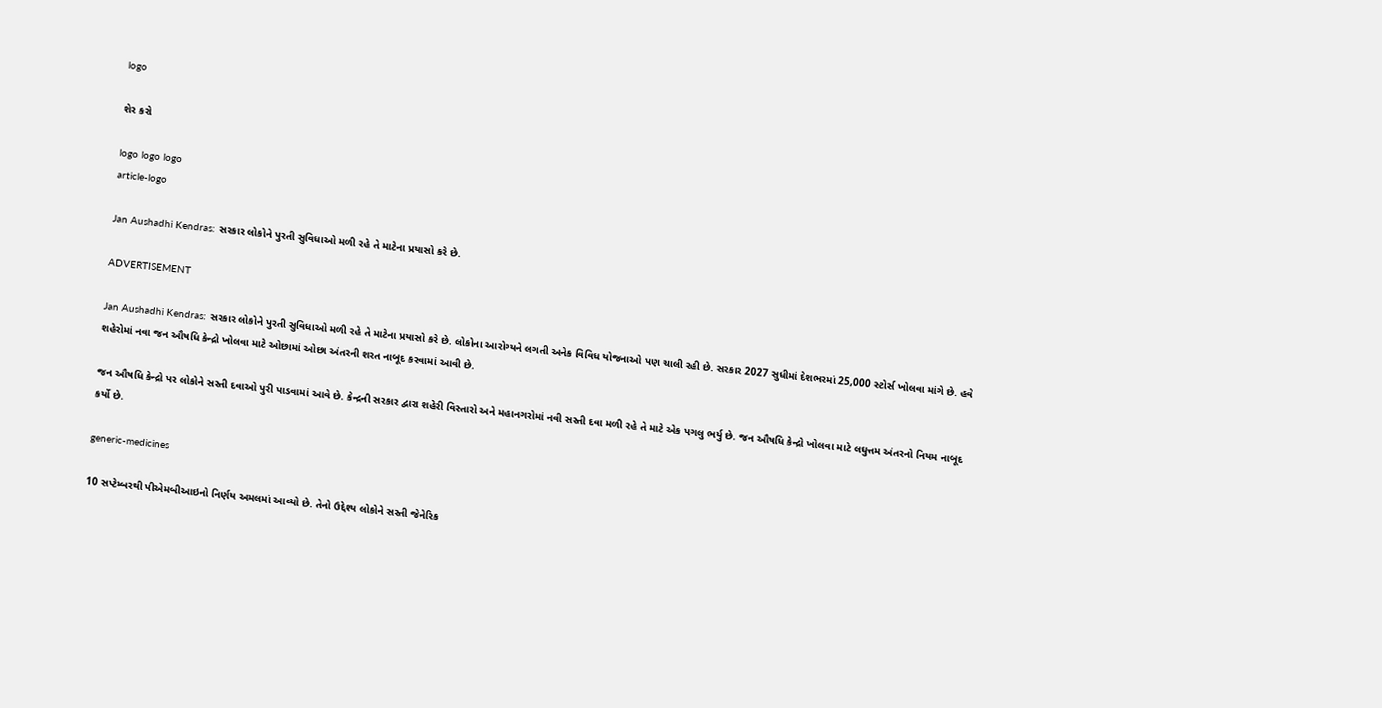logo

શેર કરો

logo logo logo
article-logo

Jan Aushadhi Kendras: સરકાર લોકોને પુરતી સુવિધાઓ મળી રહે તે માટેના પ્રયાસો કરે છે.

ADVERTISEMENT

Jan Aushadhi Kendras: સરકાર લોકોને પુરતી સુવિધાઓ મળી રહે તે માટેના પ્રયાસો કરે છે. લોકોના આરોગ્યને લગતી અનેક વિવિધ યોજનાઓ પણ ચાલી રહી છે. સરકાર 2027 સુધીમાં દેશભરમાં 25,000 સ્ટોર્સ ખોલવા માંગે છે. હવે શહેરોમાં નવા જન ઔષધિ કેન્દ્રો ખોલવા માટે ઓછામાં ઓછા અંતરની શરત નાબૂદ કરવામાં આવી છે.

જન ઔષધિ કેન્દ્રો પર લોકોને સસ્તી દવાઓ પુરી પાડવામાં આવે છે. કેન્દ્રની સરકાર દ્વારા શહેરી વિસ્તારો અને મહાનગરોમાં નવી સસ્તી દવા મળી રહે તે માટે એક પગલુ ભર્યુ છે. જન ઔષધિ કેન્દ્રો ખોલવા માટે લઘુત્તમ અંતરનો નિયમ નાબૂદ કર્યો છે.

generic-medicines

10 સપ્ટેમ્બરથી પીએમબીઆઇનો નિર્ણય અમલમાં આવ્યો છે. તેનો ઉદ્દેશ્ય લોકોને સસ્તી જેનેરિક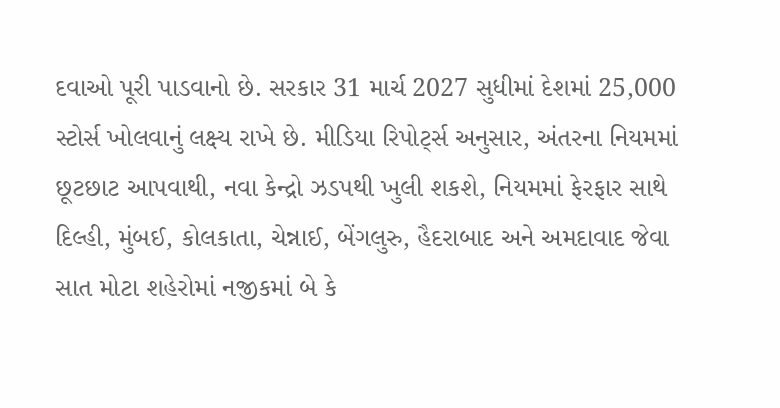દવાઓ પૂરી પાડવાનો છે. સરકાર 31 માર્ચ 2027 સુધીમાં દેશમાં 25,000 સ્ટોર્સ ખોલવાનું લક્ષ્ય રાખે છે. મીડિયા રિપોર્ટ્સ અનુસાર, અંતરના નિયમમાં છૂટછાટ આપવાથી, નવા કેન્દ્રો ઝડપથી ખુલી શકશે, નિયમમાં ફેરફાર સાથે દિલ્હી, મુંબઈ, કોલકાતા, ચેન્નાઈ, બેંગલુરુ, હૈદરાબાદ અને અમદાવાદ જેવા સાત મોટા શહેરોમાં નજીકમાં બે કે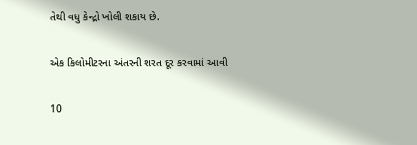તેથી વધુ કેન્દ્રો ખોલી શકાય છે.

એક કિલોમીટરના અંતરની શરત દૂર કરવામાં આવી

10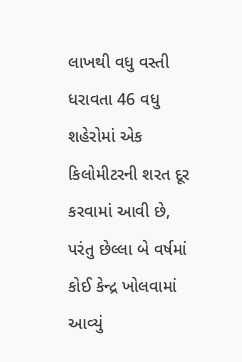લાખથી વધુ વસ્તી ધરાવતા 46 વધુ શહેરોમાં એક કિલોમીટરની શરત દૂર કરવામાં આવી છે, પરંતુ છેલ્લા બે વર્ષમાં કોઈ કેન્દ્ર ખોલવામાં આવ્યું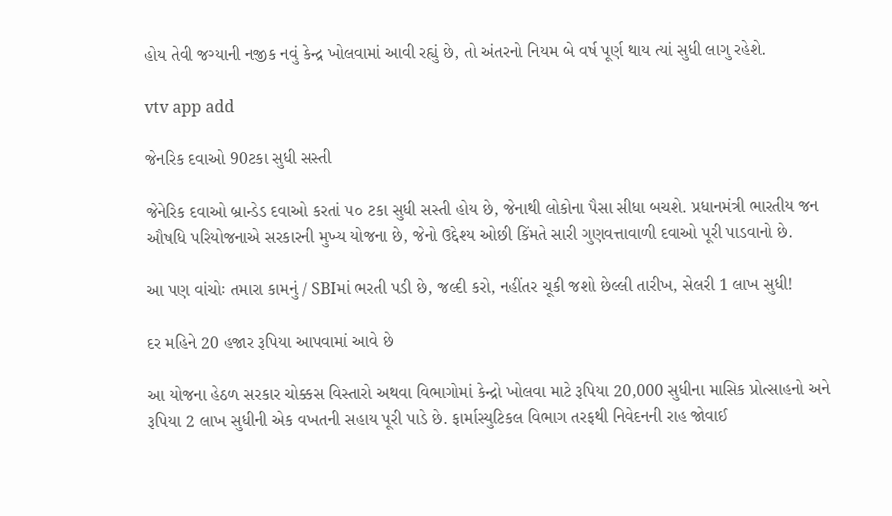હોય તેવી જગ્યાની નજીક નવું કેન્દ્ર ખોલવામાં આવી રહ્યું છે, તો અંતરનો નિયમ બે વર્ષ પૂર્ણ થાય ત્યાં સુધી લાગુ રહેશે.

vtv app add

જેનરિક દવાઓ 90ટકા સુધી સસ્તી

જેનેરિક દવાઓ બ્રાન્ડેડ દવાઓ કરતાં ૫૦ ટકા સુધી સસ્તી હોય છે, જેનાથી લોકોના પૈસા સીધા બચશે. પ્રધાનમંત્રી ભારતીય જન ઔષધિ પરિયોજનાએ સરકારની મુખ્ય યોજના છે, જેનો ઉદ્દેશ્ય ઓછી કિંમતે સારી ગુણવત્તાવાળી દવાઓ પૂરી પાડવાનો છે.

આ પણ વાંચોઃ તમારા કામનું / SBIમાં ભરતી પડી છે, જલ્દી કરો, નહીંતર ચૂકી જશો છેલ્લી તારીખ, સેલરી 1 લાખ સુધી!

દર મહિને 20 હજાર રૂપિયા આપવામાં આવે છે

આ યોજના હેઠળ સરકાર ચોક્કસ વિસ્તારો અથવા વિભાગોમાં કેન્દ્રો ખોલવા માટે રૂપિયા 20,000 સુધીના માસિક પ્રોત્સાહનો અને રૂપિયા 2 લાખ સુધીની એક વખતની સહાય પૂરી પાડે છે. ફાર્માસ્યુટિકલ વિભાગ તરફથી નિવેદનની રાહ જોવાઈ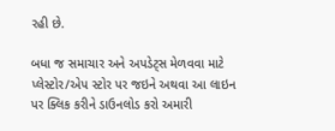રહી છે.

બધા જ સમાચાર અને અપડેટ્સ મેળવવા માટે પ્લેસ્ટોર/એપ સ્ટોર પર જઇને અથવા આ લાઇન પર ક્લિક કરીને ડાઉનલોડ કરો અમારી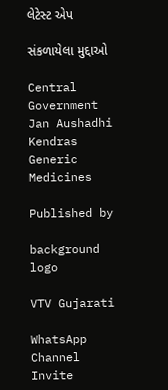લેટેસ્ટ એપ

સંકળાયેલા મુદ્દાઓ

Central Government Jan Aushadhi Kendras Generic Medicines

Published by

background
logo

VTV Gujarati

WhatsApp Channel Invite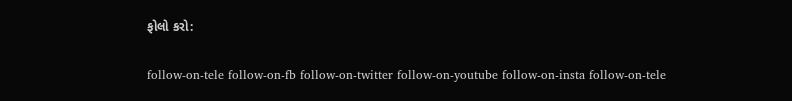ફોલો કરો:

follow-on-tele follow-on-fb follow-on-twitter follow-on-youtube follow-on-insta follow-on-tele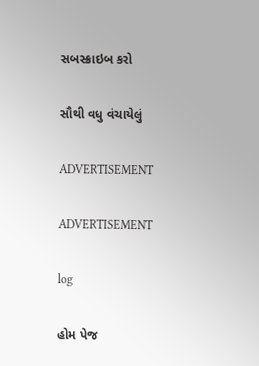સબસ્ક્રાઇબ કરો

સૌથી વધુ વંચાયેલું

ADVERTISEMENT

ADVERTISEMENT

log

હોમ પેજ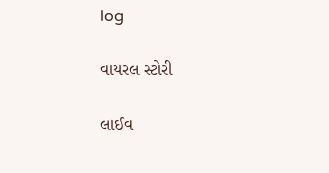log

વાયરલ સ્ટોરી

લાઈવ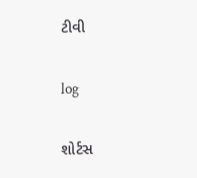ટીવી

log

શોર્ટસ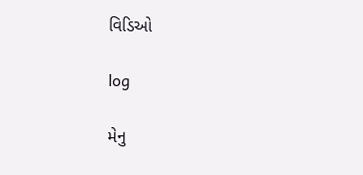વિડિઓ

log

મેનુ